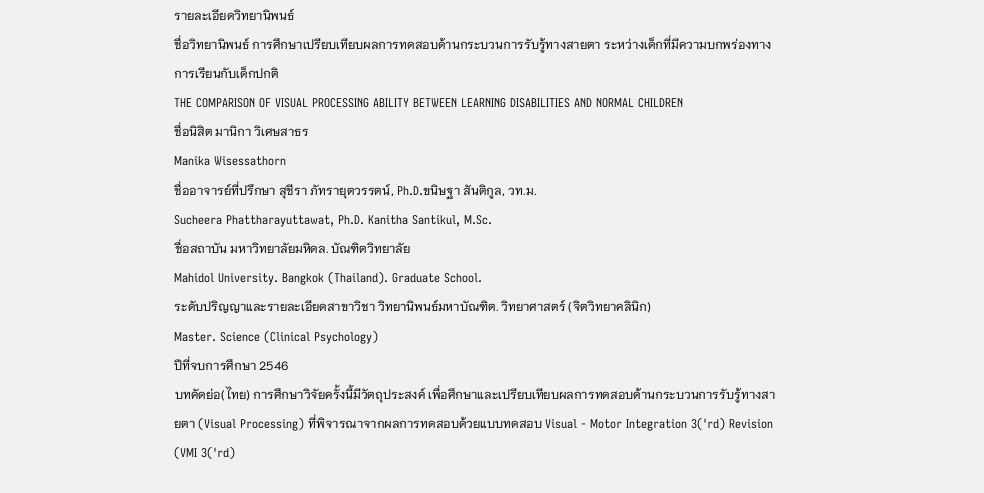รายละเอียดวิทยานิพนธ์
ชื่อวิทยานิพนธ์ การศึกษาเปรียบเทียบผลการทดสอบด้านกระบวนการรับรู้ทางสายตา ระหว่างเด็กที่มีความบกพร่องทางการเรียนกับเด็กปกติ
THE COMPARISON OF VISUAL PROCESSING ABILITY BETWEEN LEARNING DISABILITIES AND NORMAL CHILDREN
ชื่อนิสิต มานิกา วิเศษสาธร
Manika Wisessathorn
ชื่ออาจารย์ที่ปรึกษา สุชีรา ภัทรายุตวรรตน์, Ph.D.ขนิษฐา สันติกูล, วท.ม.
Sucheera Phattharayuttawat, Ph.D. Kanitha Santikul, M.Sc.
ชื่อสถาบัน มหาวิทยาลัยมหิดล. บัณฑิตวิทยาลัย
Mahidol University. Bangkok (Thailand). Graduate School.
ระดับปริญญาและรายละเอียดสาขาวิชา วิทยานิพนธ์มหาบัณฑิต. วิทยาศาสตร์ (จิตวิทยาคลินิก)
Master. Science (Clinical Psychology)
ปีที่จบการศึกษา 2546
บทคัดย่อ(ไทย) การศึกษาวิจัยครั้งนี้มีวัตถุประสงค์ เพื่อศึกษาและเปรียบเทียบผลการทดสอบด้านกระบวนการรับรู้ทางสายตา (Visual Processing) ที่พิจารณาจากผลการทดสอบด้วยแบบทดสอบ Visual - Motor Integration 3('rd) Revision (VMI 3('rd)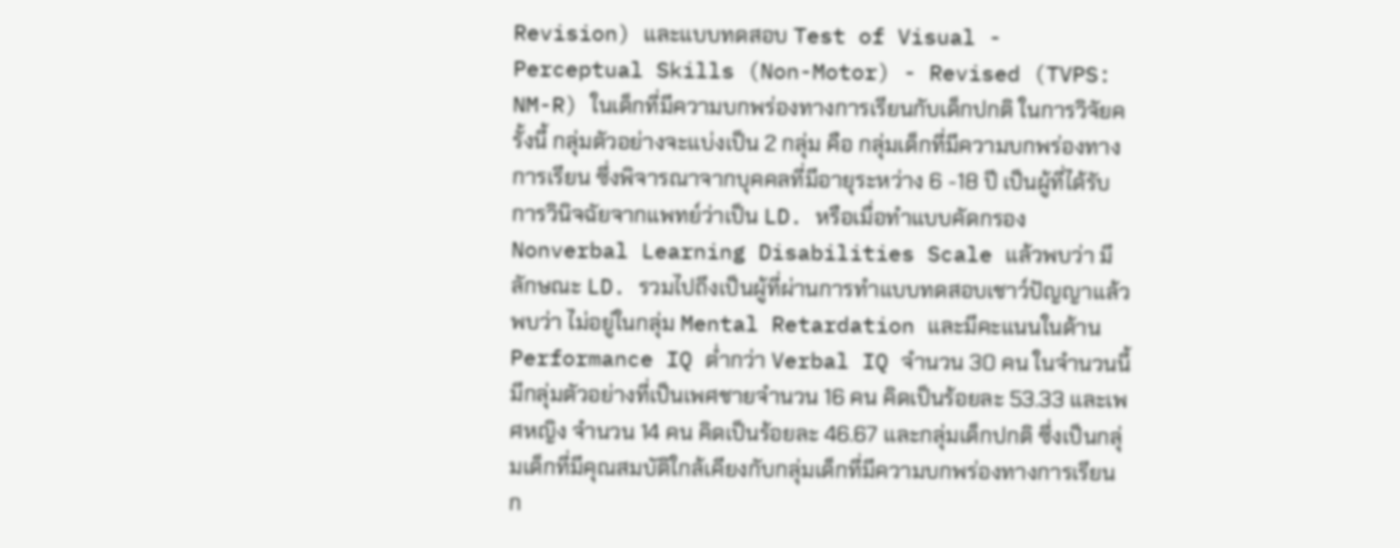Revision) และแบบทดสอบ Test of Visual - Perceptual Skills (Non-Motor) - Revised (TVPS: NM-R) ในเด็กที่มีความบกพร่องทางการเรียนกับเด็กปกติ ในการวิจัยครั้งนี้ กลุ่มตัวอย่างจะแบ่งเป็น 2 กลุ่ม คือ กลุ่มเด็กที่มีความบกพร่องทางการเรียน ซึ่งพิจารณาจากบุคคลที่มีอายุระหว่าง 6 -18 ปี เป็นผู้ที่ได้รับการวินิจฉัยจากแพทย์ว่าเป็น LD. หรือเมื่อทำแบบคัดกรอง Nonverbal Learning Disabilities Scale แล้วพบว่า มีลักษณะ LD. รวมไปถึงเป็นผู้ที่ผ่านการทำแบบทดสอบเชาว์ปัญญาแล้ว พบว่า ไม่อยู่ในกลุ่ม Mental Retardation และมีคะแนนในด้าน Performance IQ ต่ำกว่า Verbal IQ จำนวน 30 คน ในจำนวนนี้ มีกลุ่มตัวอย่างที่เป็นเพศชายจำนวน 16 คน คิดเป็นร้อยละ 53.33 และเพศหญิง จำนวน 14 คน คิดเป็นร้อยละ 46.67 และกลุ่มเด็กปกติ ซึ่งเป็นกลุ่มเด็กที่มีคุณสมบัติใกล้เคียงกับกลุ่มเด็กที่มีความบกพร่องทางการเรียน ก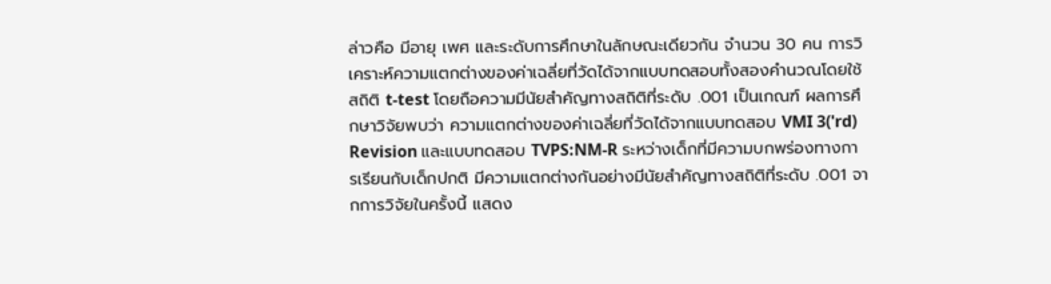ล่าวคือ มีอายุ เพศ และระดับการศึกษาในลักษณะเดียวกัน จำนวน 30 คน การวิเคราะห์ความแตกต่างของค่าเฉลี่ยที่วัดได้จากแบบทดสอบทั้งสองคำนวณโดยใช้สถิติ t-test โดยถือความมีนัยสำคัญทางสถิติที่ระดับ .001 เป็นเกณฑ์ ผลการศึกษาวิจัยพบว่า ความแตกต่างของค่าเฉลี่ยที่วัดได้จากแบบทดสอบ VMI 3('rd) Revision และแบบทดสอบ TVPS:NM-R ระหว่างเด็กที่มีความบกพร่องทางการเรียนกับเด็กปกติ มีความแตกต่างกันอย่างมีนัยสำคัญทางสถิติที่ระดับ .001 จากการวิจัยในครั้งนี้ แสดง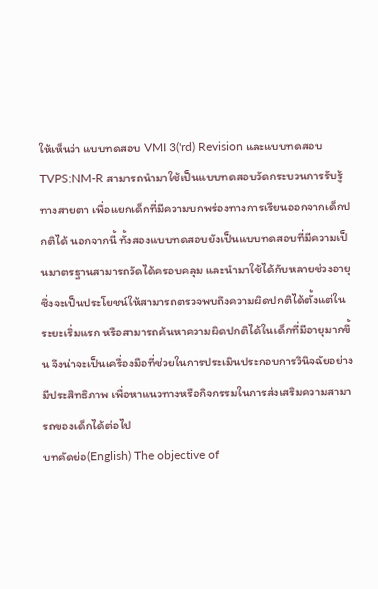ให้เห็นว่า แบบทดสอบ VMI 3('rd) Revision และแบบทดสอบTVPS:NM-R สามารถนำมาใช้เป็นแบบทดสอบวัดกระบวนการรับรู้ทางสายตา เพื่อแยกเด็กที่มีความบกพร่องทางการเรียนออกจากเด็กปกติได้ นอกจากนี้ ทั้งสองแบบทดสอบยังเป็นแบบทดสอบที่มีความเป็นมาตรฐานสามารถวัดได้ครอบคลุม และนำมาใช้ได้กับหลายช่วงอายุ ซึ่งจะเป็นประโยชน์ให้สามารถตรวจพบถึงความผิดปกติได้ตั้งแต่ในระยะเริ่มแรก หรือสามารถค้นหาความผิดปกติได้ในเด็กที่มีอายุมากขึ้น จึงน่าจะเป็นเครื่องมือที่ช่วยในการประเมินประกอบการวินิจฉัยอย่างมีประสิทธิภาพ เพื่อหาแนวทางหรือกิจกรรมในการส่งเสริมความสามารถของเด็กได้ต่อไป
บทคัดย่อ(English) The objective of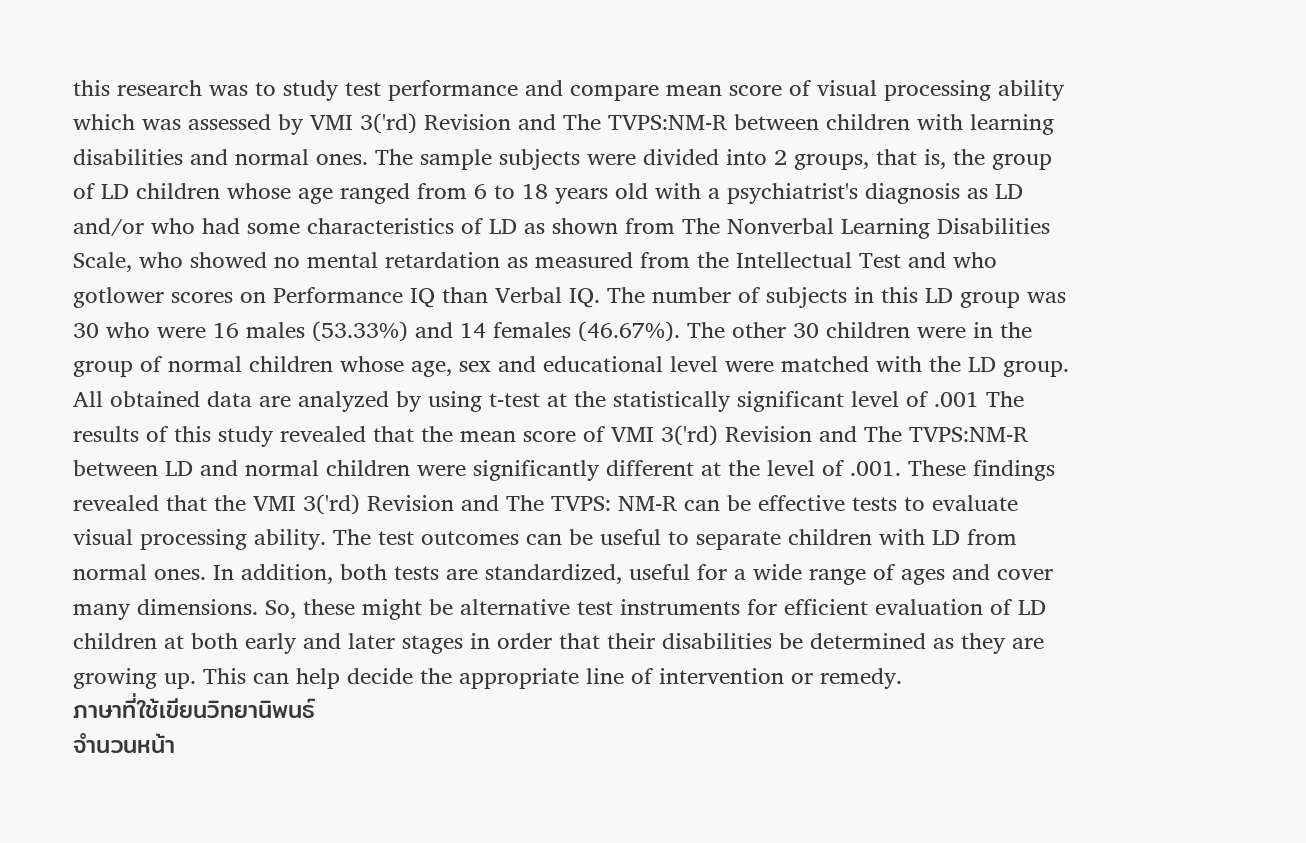this research was to study test performance and compare mean score of visual processing ability which was assessed by VMI 3('rd) Revision and The TVPS:NM-R between children with learning disabilities and normal ones. The sample subjects were divided into 2 groups, that is, the group of LD children whose age ranged from 6 to 18 years old with a psychiatrist's diagnosis as LD and/or who had some characteristics of LD as shown from The Nonverbal Learning Disabilities Scale, who showed no mental retardation as measured from the Intellectual Test and who gotlower scores on Performance IQ than Verbal IQ. The number of subjects in this LD group was 30 who were 16 males (53.33%) and 14 females (46.67%). The other 30 children were in the group of normal children whose age, sex and educational level were matched with the LD group. All obtained data are analyzed by using t-test at the statistically significant level of .001 The results of this study revealed that the mean score of VMI 3('rd) Revision and The TVPS:NM-R between LD and normal children were significantly different at the level of .001. These findings revealed that the VMI 3('rd) Revision and The TVPS: NM-R can be effective tests to evaluate visual processing ability. The test outcomes can be useful to separate children with LD from normal ones. In addition, both tests are standardized, useful for a wide range of ages and cover many dimensions. So, these might be alternative test instruments for efficient evaluation of LD children at both early and later stages in order that their disabilities be determined as they are growing up. This can help decide the appropriate line of intervention or remedy.
ภาษาที่ใช้เขียนวิทยานิพนธ์
จำนวนหน้า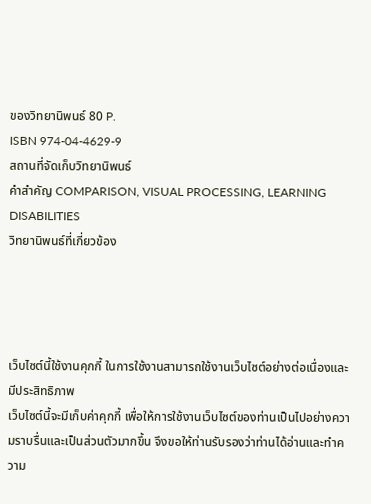ของวิทยานิพนธ์ 80 P.
ISBN 974-04-4629-9
สถานที่จัดเก็บวิทยานิพนธ์
คำสำคัญ COMPARISON, VISUAL PROCESSING, LEARNING DISABILITIES
วิทยานิพนธ์ที่เกี่ยวข้อง




เว็บไซต์นี้ใช้งานคุกกี้ ในการใช้งานสามารถใช้งานเว็บไซต์อย่างต่อเนื่องและมีประสิทธิภาพ
เว็บไซต์นี้จะมีเก็บค่าคุกกี้ เพื่อให้การใช้งานเว็บไซต์ของท่านเป็นไปอย่างความราบรื่นและเป็นส่วนตัวมากขึ้น จึงขอให้ท่านรับรองว่าท่านได้อ่านและทำความ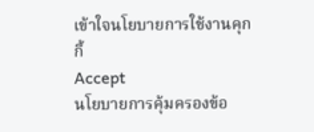เข้าใจนโยบายการใช้งานคุกกี้
Accept
นโยบายการคุ้มครองข้อ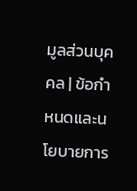มูลส่วนบุคคล | ข้อกำหนดและนโยบายการ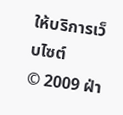ให้บริการเว็บไซต์
© 2009 ฝ่า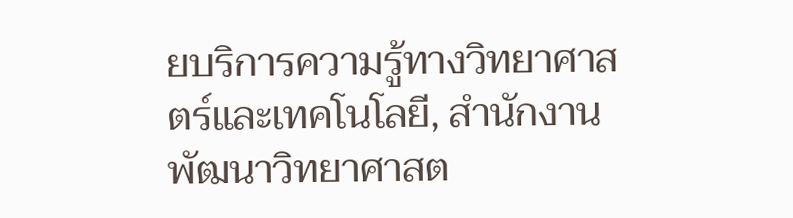ยบริการความรู้ทางวิทยาศาสตร์และเทคโนโลยี, สำนักงานพัฒนาวิทยาศาสต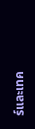ร์และเทค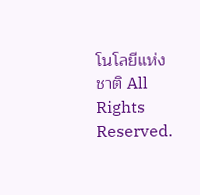โนโลยีแห่งชาติ All Rights Reserved.